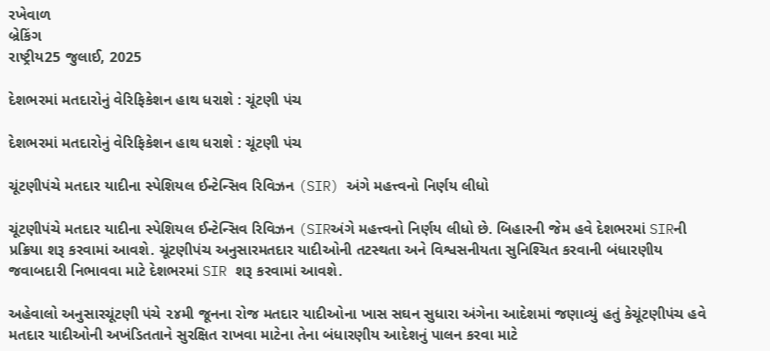રખેવાળ
બ્રેકિંગ
રાષ્ટ્રીય25 જુલાઈ, 2025

દેશભરમાં મતદારોનું વેરિફિકેશન હાથ ધરાશે : ચૂંટણી પંચ

દેશભરમાં મતદારોનું વેરિફિકેશન હાથ ધરાશે : ચૂંટણી પંચ

ચૂંટણીપંચે મતદાર યાદીના સ્‍પેશિયલ ઈન્‍ટેન્‍સિવ રિવિઝન (SIR) અંગે મહત્ત્વનો નિર્ણય લીધો

ચૂંટણીપંચે મતદાર યાદીના સ્‍પેશિયલ ઈન્‍ટેન્‍સિવ રિવિઝન (SIRઅંગે મહત્ત્વનો નિર્ણય લીધો છે. બિહારની જેમ હવે દેશભરમાં SIRની પ્રક્રિયા શરૂ કરવામાં આવશે. ચૂંટણીપંચ અનુસારમતદાર યાદીઓની તટસ્‍થતા અને વિશ્વસનીયતા સુનિશ્‍ચિત કરવાની બંધારણીય જવાબદારી નિભાવવા માટે દેશભરમાં SIR શરૂ કરવામાં આવશે.

અહેવાલો અનુસારચૂંટણી પંચે ૨૪મી જૂનના રોજ મતદાર યાદીઓના ખાસ સઘન સુધારા અંગેના આદેશમાં જણાવ્‍યું હતું કેચૂંટણીપંચ હવે મતદાર યાદીઓની અખંડિતતાને સુરક્ષિત રાખવા માટેના તેના બંધારણીય આદેશનું પાલન કરવા માટે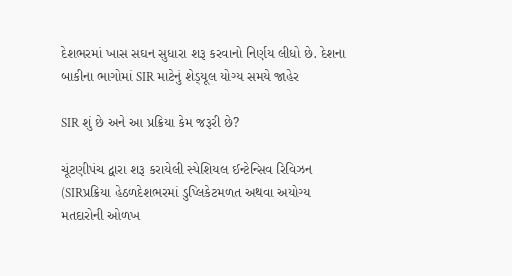દેશભરમાં ખાસ સઘન સુધારા શરૂ કરવાનો નિર્ણય લીધો છે. દેશના બાકીના ભાગોમાં SIR માટેનું શેડ્‍યૂલ યોગ્‍ય સમયે જાહેર

SIR શું છે અને આ પ્રક્રિયા કેમ જરૂરી છે?

ચૂંટણીપંચ દ્વારા શરૂ કરાયેલી સ્‍પેશિયલ ઈન્‍ટેન્‍સિવ રિવિઝન (SIRપ્રક્રિયા હેઠળદેશભરમાં ડુપ્‍લિકેટમળત અથવા અયોગ્‍ય મતદારોની ઓળખ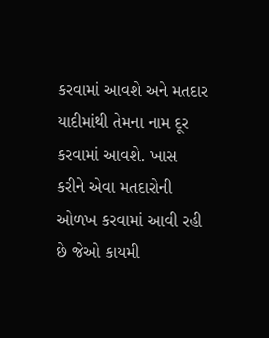કરવામાં આવશે અને મતદાર યાદીમાંથી તેમના નામ દૂર કરવામાં આવશે. ખાસ કરીને એવા મતદારોની ઓળખ કરવામાં આવી રહી છે જેઓ કાયમી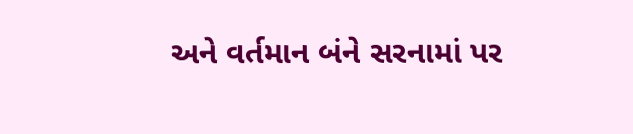અને વર્તમાન બંને સરનામાં પર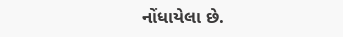નોંધાયેલા છે.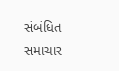સંબંધિત સમાચાર